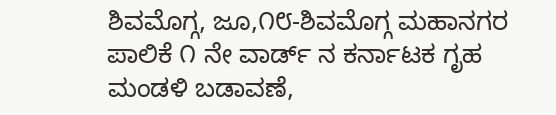ಶಿವಮೊಗ್ಗ, ಜೂ,೧೮-ಶಿವಮೊಗ್ಗ ಮಹಾನಗರ ಪಾಲಿಕೆ ೧ ನೇ ವಾರ್ಡ್ ನ ಕರ್ನಾಟಕ ಗೃಹ ಮಂಡಳಿ ಬಡಾವಣೆ,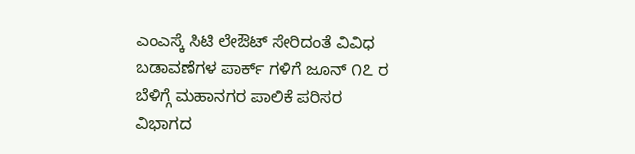ಎಂಎಸ್ಕೆ ಸಿಟಿ ಲೇಔಟ್ ಸೇರಿದಂತೆ ವಿವಿಧ ಬಡಾವಣೆಗಳ ಪಾರ್ಕ್ ಗಳಿಗೆ ಜೂನ್ ೧೭ ರ ಬೆಳಿಗ್ಗೆ ಮಹಾನಗರ ಪಾಲಿಕೆ ಪರಿಸರ ವಿಭಾಗದ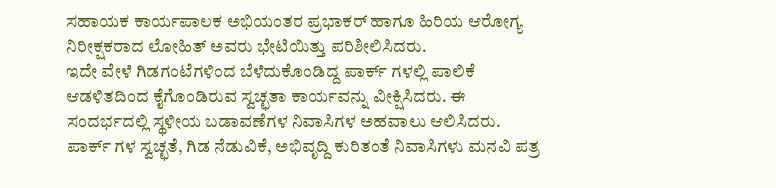ಸಹಾಯಕ ಕಾರ್ಯಪಾಲಕ ಅಭಿಯಂತರ ಪ್ರಭಾಕರ್ ಹಾಗೂ ಹಿರಿಯ ಆರೋಗ್ಯ ನಿರೀಕ್ಷಕರಾದ ಲೋಹಿತ್ ಅವರು ಭೇಟಿಯಿತ್ತು ಪರಿಶೀಲಿಸಿದರು.
ಇದೇ ವೇಳೆ ಗಿಡಗಂಟೆಗಳಿಂದ ಬೆಳೆದುಕೊಂಡಿದ್ದ ಪಾರ್ಕ್ ಗಳಲ್ಲಿ ಪಾಲಿಕೆ ಆಡಳಿತದಿಂದ ಕೈಗೊಂಡಿರುವ ಸ್ವಚ್ಛತಾ ಕಾರ್ಯವನ್ನು ವೀಕ್ಷಿಸಿದರು. ಈ ಸಂದರ್ಭದಲ್ಲಿ ಸ್ಥಳೀಯ ಬಡಾವಣೆಗಳ ನಿವಾಸಿಗಳ ಅಹವಾಲು ಆಲಿಸಿದರು. ಪಾರ್ಕ್ ಗಳ ಸ್ವಚ್ಛತೆ, ಗಿಡ ನೆಡುವಿಕೆ, ಅಭಿವೃದ್ದಿ ಕುರಿತಂತೆ ನಿವಾಸಿಗಳು ಮನವಿ ಪತ್ರ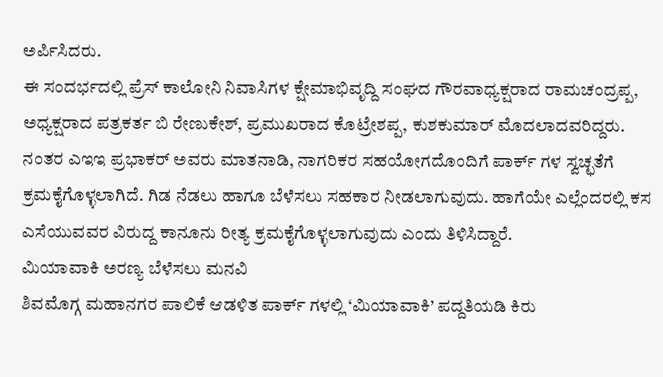ಅರ್ಪಿಸಿದರು.
ಈ ಸಂದರ್ಭದಲ್ಲಿ ಪ್ರೆಸ್ ಕಾಲೋನಿ ನಿವಾಸಿಗಳ ಕ್ಷೇಮಾಭಿವೃದ್ದಿ ಸಂಘದ ಗೌರವಾಧ್ಯಕ್ಷರಾದ ರಾಮಚಂದ್ರಪ್ಪ, ಅಧ್ಯಕ್ಷರಾದ ಪತ್ರಕರ್ತ ಬಿ ರೇಣುಕೇಶ್, ಪ್ರಮುಖರಾದ ಕೊಟ್ರೇಶಪ್ಪ, ಕುಶಕುಮಾರ್ ಮೊದಲಾದವರಿದ್ದರು.
ನಂತರ ಎಇಇ ಪ್ರಭಾಕರ್ ಅವರು ಮಾತನಾಡಿ, ನಾಗರಿಕರ ಸಹಯೋಗದೊಂದಿಗೆ ಪಾರ್ಕ್ ಗಳ ಸ್ವಚ್ಛತೆಗೆ ಕ್ರಮಕೈಗೊಳ್ಳಲಾಗಿದೆ. ಗಿಡ ನೆಡಲು ಹಾಗೂ ಬೆಳೆಸಲು ಸಹಕಾರ ನೀಡಲಾಗುವುದು. ಹಾಗೆಯೇ ಎಲ್ಲೆಂದರಲ್ಲಿ ಕಸ ಎಸೆಯುವವರ ವಿರುದ್ದ ಕಾನೂನು ರೀತ್ಯ ಕ್ರಮಕೈಗೊಳ್ಳಲಾಗುವುದು ಎಂದು ತಿಳಿಸಿದ್ದಾರೆ.
ಮಿಯಾವಾಕಿ ಅರಣ್ಯ ಬೆಳೆಸಲು ಮನವಿ
ಶಿವಮೊಗ್ಗ ಮಹಾನಗರ ಪಾಲಿಕೆ ಆಡಳಿತ ಪಾರ್ಕ್ ಗಳಲ್ಲಿ ‘ಮಿಯಾವಾಕಿ’ ಪದ್ದತಿಯಡಿ ಕಿರು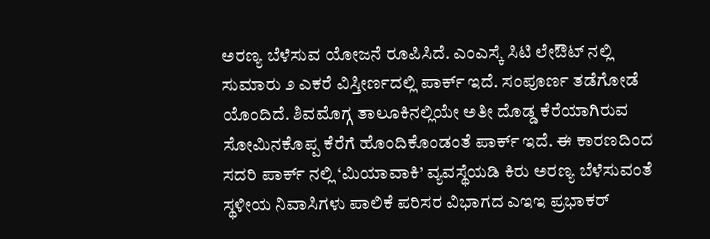ಅರಣ್ಯ ಬೆಳೆಸುವ ಯೋಜನೆ ರೂಪಿಸಿದೆ. ಎಂಎಸ್ಕೆ ಸಿಟಿ ಲೇಔಟ್ ನಲ್ಲಿ ಸುಮಾರು ೨ ಎಕರೆ ವಿಸ್ತೀರ್ಣದಲ್ಲಿ ಪಾರ್ಕ್ ಇದೆ. ಸಂಪೂರ್ಣ ತಡೆಗೋಡೆ ಯೊಂದಿದೆ. ಶಿವಮೊಗ್ಗ ತಾಲೂಕಿನಲ್ಲಿಯೇ ಅತೀ ದೊಡ್ಡ ಕೆರೆಯಾಗಿರುವ ಸೋಮಿನಕೊಪ್ಪ ಕೆರೆಗೆ ಹೊಂದಿಕೊಂಡಂತೆ ಪಾರ್ಕ್ ಇದೆ. ಈ ಕಾರಣದಿಂದ ಸದರಿ ಪಾರ್ಕ್ ನಲ್ಲಿ ‘ಮಿಯಾವಾಕಿ’ ವ್ಯವಸ್ಥೆಯಡಿ ಕಿರು ಅರಣ್ಯ ಬೆಳೆಸುವಂತೆ ಸ್ಥಳೀಯ ನಿವಾಸಿಗಳು ಪಾಲಿಕೆ ಪರಿಸರ ವಿಭಾಗದ ಎಇಇ ಪ್ರಭಾಕರ್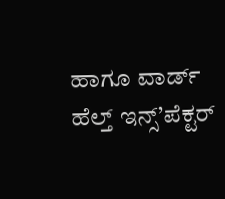ಹಾಗೂ ವಾರ್ಡ್ ಹೆಲ್ತ್ ಇನ್ಸ್’ಪೆಕ್ಟರ್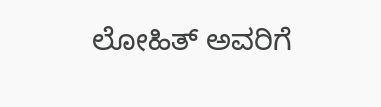ಲೋಹಿತ್ ಅವರಿಗೆ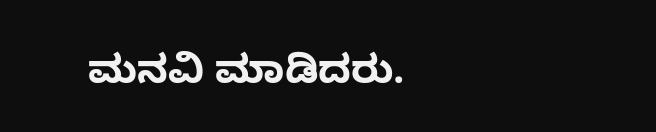ಮನವಿ ಮಾಡಿದರು.